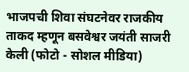भाजपची शिवा संघटनेवर राजकीय ताकद म्हणून बसवेश्वर जयंती साजरी केली (फोटो - सोशल मीडिया)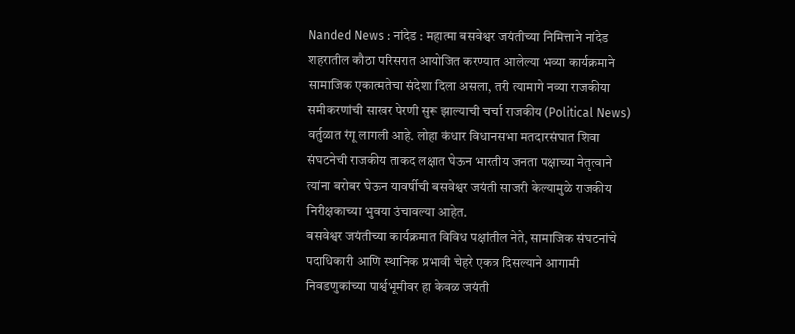Nanded News : नांदेड : महात्मा बसवेश्वर जयंतीच्या निमित्ताने नांदेड शहरातील कौठा परिसरात आयोजित करण्यात आलेल्या भव्या कार्यक्रमाने सामाजिक एकात्मतेचा संदेशा दिला असला, तरी त्यामागे नव्या राजकीया समीकरणांची साखर पेरणी सुरू झाल्याची चर्चा राजकीय (Political News) वर्तुळात रंगू लागली आहे. लोहा कंधार विधानसभा मतदारसंघात शिवा संघटनेची राजकीय ताकद लक्षात घेऊन भारतीय जनता पक्षाच्या नेतृत्वाने त्यांना बरोबर घेऊन यावर्षीची बसवेश्वर जयंती साजरी केल्यामुळे राजकीय निरीक्षकाच्या भुवया उंचावल्या आहेत.
बसवेश्वर जयंतीच्या कार्यक्रमात विविध पक्षांतील नेते, सामाजिक संघटनांचे पदाधिकारी आणि स्थानिक प्रभावी चेहरे एकत्र दिसल्याने आगामी निवडणुकांच्या पार्श्वभूमीवर हा केवळ जयंती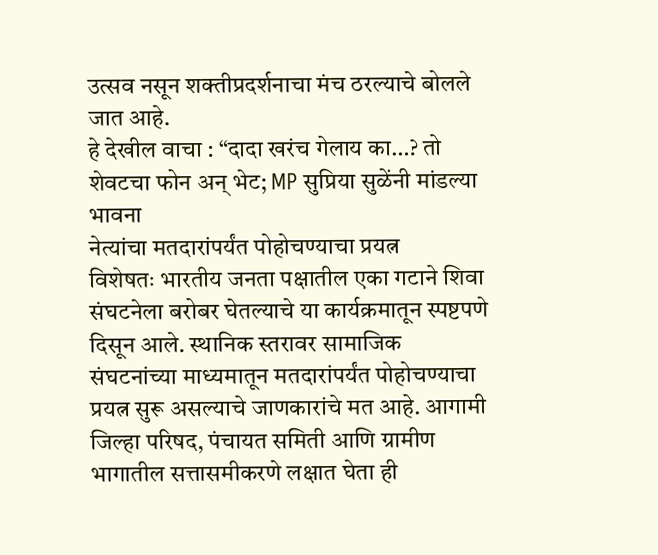उत्सव नसून शक्तीप्रदर्शनाचा मंच ठरल्याचे बोलले जात आहे.
हे देखील वाचा : “दादा खरंच गेलाय का…? तो शेवटचा फोन अन् भेट; MP सुप्रिया सुळेंनी मांडल्या भावना
नेत्यांचा मतदारांपर्यंत पोहोचण्याचा प्रयत्न
विशेषतः भारतीय जनता पक्षातील एका गटाने शिवा संघटनेला बरोबर घेतल्याचे या कार्यक्रमातून स्पष्टपणे दिसून आले. स्थानिक स्तरावर सामाजिक संघटनांच्या माध्यमातून मतदारांपर्यंत पोहोचण्याचा प्रयत्न सुरू असल्याचे जाणकारांचे मत आहे. आगामी जिल्हा परिषद, पंचायत समिती आणि ग्रामीण भागातील सत्तासमीकरणे लक्षात घेता ही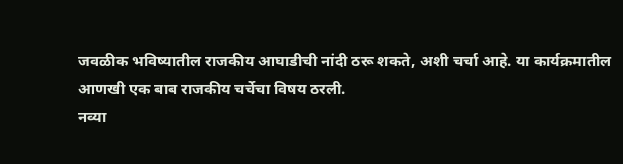जवळीक भविष्यातील राजकीय आघाडीची नांदी ठरू शकते, अशी चर्चा आहे. या कार्यक्रमातील आणखी एक बाब राजकीय चर्चेचा विषय ठरली.
नव्या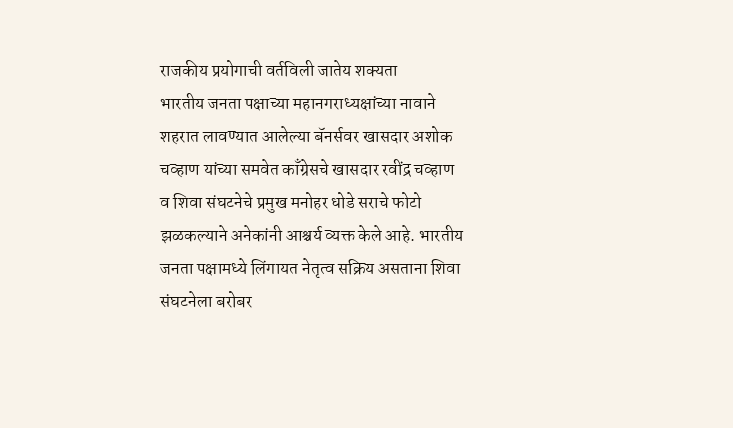राजकीय प्रयोगाची वर्तविली जातेय शक्यता
भारतीय जनता पक्षाच्या महानगराध्यक्षांच्या नावाने शहरात लावण्यात आलेल्या बॅनर्सवर खासदार अशोक चव्हाण यांच्या समवेत काँग्रेसचे खासदार रवींद्र चव्हाण व शिवा संघटनेचे प्रमुख मनोहर धोडे सराचे फोटो झळकल्याने अनेकांनी आश्चर्य व्यक्त केले आहे. भारतीय जनता पक्षामध्ये लिंगायत नेतृत्व सक्रिय असताना शिवा संघटनेला बरोबर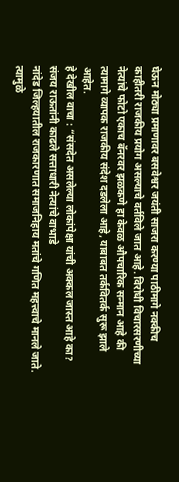घेऊन मोठ्या प्रमाणावर बसवेश्वर जयंती साजरा करण्या पाठीमागे नक्कीच काहीतरी राजकीय प्रयोग असल्याचे वर्तविले जात आहे. विरोधी विचारसरणीच्या नेत्यांचे फोटो एकाच बॅनरवर झळकणे हा केवळ औपचारिक सन्मान आहे की त्यामागे व्यापक राजकीय संदेश दडलेला आहे, याबाबत तर्कवितर्क सुरू झाले आहेत.
हे देखील वाचा : “संसदेत असलेल्या लोकांपेक्षा यांची अक्कल जास्त आहे का? संजय राऊतांनी काढले सत्ताधारी नेत्यांचे वाभाडे
नांदेड जिल्हयातील राजकारणात समाजनिहाय मतांचे गणित महत्त्वाचे मानले जाते. त्यामुळे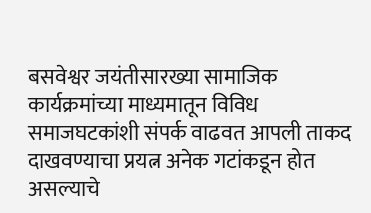बसवेश्वर जयंतीसारख्या सामाजिक कार्यक्रमांच्या माध्यमातून विविध समाजघटकांशी संपर्क वाढवत आपली ताकद दाखवण्याचा प्रयत्न अनेक गटांकडून होत असल्याचे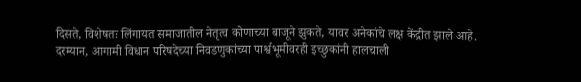दिसते, विशेषतः लिंगायत समाजातील नेतृत्व कोणाच्या बाजूने झुकते, यावर अनेकांचे लक्ष केंद्रीत झाले आहे. दरम्यान, आगामी विधान परिषदेच्या निवडणुकांच्या पार्श्वभूमीवरही इच्छुकांनी हालचाली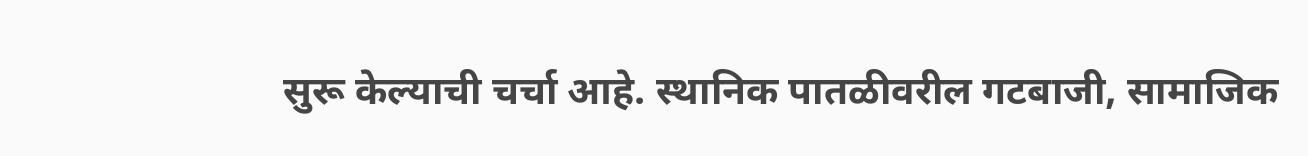सुरू केल्याची चर्चा आहे. स्थानिक पातळीवरील गटबाजी, सामाजिक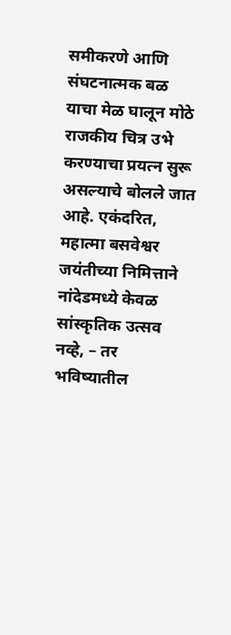समीकरणे आणि संघटनात्मक बळ याचा मेळ घालून मोठे राजकीय चित्र उभे करण्याचा प्रयत्न सुरू असल्याचे बोलले जात आहे. एकंदरित, महात्मा बसवेश्वर जयंतीच्या निमित्ताने नांदेडमध्ये केवळ सांस्कृतिक उत्सव नव्हे, – तर भविष्यातील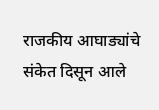राजकीय आघाड्यांचे संकेत दिसून आले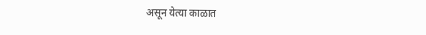असून येत्या काळात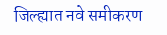जिल्ह्यात नवे समीकरण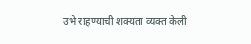उभे राहण्याची शक्यता व्यक्त केली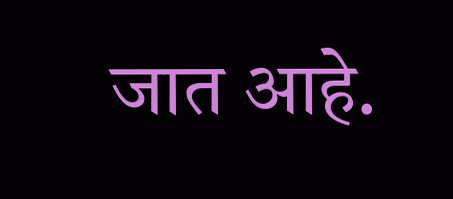जात आहे.